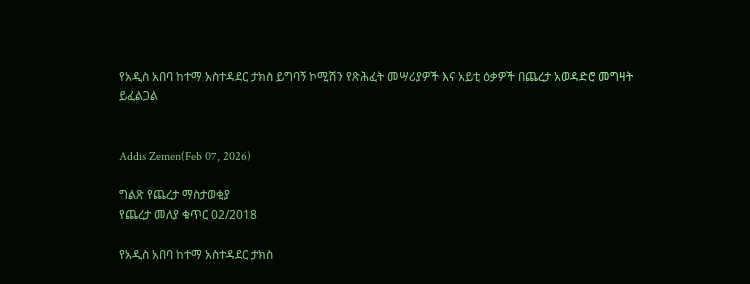የአዲስ አበባ ከተማ አስተዳደር ታክስ ይግባኝ ኮሚሽን የጽሕፈት መሣሪያዎች እና አይቲ ዕቃዎች በጨረታ አወዳድሮ መግዛት ይፈልጋል


Addis Zemen(Feb 07, 2026)

ግልጽ የጨረታ ማስታወቂያ
የጨረታ መለያ ቁጥር 02/2018

የአዲስ አበባ ከተማ አስተዳደር ታክስ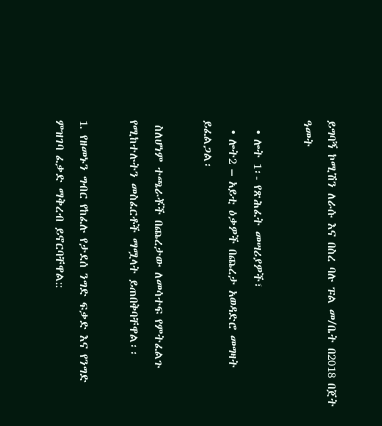ይግባኝ ኮሚሽን ለራሱ እና በስረ ባሉ ፑል መ/ቤት በ2018 በጀት ዓመት

  • ሎት 1፡- የጽሕፈት መሣሪያዎች፣
  • ሎት2 – አይቲ ዕቃዎች በጨረታ አወዳድሮ መግዛት ይፈልጋል፡

 ስለሆነም ተጫራቾች በጨረታው ለመሳተፍ የምትፈልጉ የሚከተሉትን መስፈርቶች ማሟላት ይጠበቅባቸዋል፡፡

1. የዘመኑን ግብር የከፈሉ የታደሰ ንግድ ፍቃድ እና የንግድ ምዝገባ ፈቃድ ማቅረብ ይኖርባቸዋል::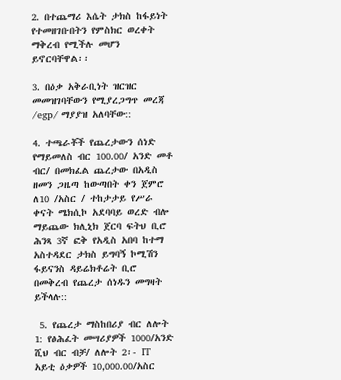2. በተጨማሪ እሴት ታክስ ከፋይነት የተመዘገቡበትን የምስክር ወረቀት ማቅረብ የሚችሉ መሆን ይኖርባቸዋል፡፡

3. በዕቃ አቅራቢነት ዝርዝር መመዝገባቸውን የሚያረጋግጥ መረጃ /egp/ ማያያዝ አለባቸው::

4. ተጫራቾች የጨረታውን ሰነድ የማይመለስ ብር 100.00/ አንድ መቶ ብር/ በመክፈል ጨረታው በአዲስ ዘመን ጋዜጣ ከውጣበት ቀን ጀምሮ ለ10 /አስር / ተከታታይ የሥራ ቀናት ሜክሲኮ አደባባይ ወረድ ብሎ ማይጨው ክሊኒክ ጀርባ ፍትህ ቢሮ ሕንጻ 3ኛ ፎቅ የአዲስ አበባ ከተማ አስተዳደር ታክስ ይግባኝ ኮሚሽን ፋይናንስ ዳይሬክቶሬት ቢሮ በመቅረብ የጨረታ ሰነዱን መግዛት ይችላሉ::

 5. የጨረታ ማስከበሪያ ብር ለሎት 1: የፅሕፈት መሣሪያዎች 1000/አንድ ሺህ ብር ብቻ/ ለሎት 2፡- IT  አይቲ ዕቃዎች 10,000.00/አስር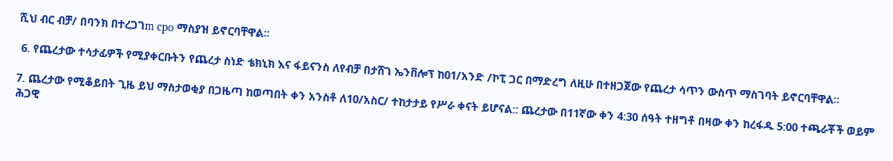ሺህ ብር ብቻ/ በባንክ በተረጋገm cpo ማስያዝ ይኖርባቸዋል፡፡

 6. የጨረታው ተሳታፊዎች የሚያቀርቡትን የጨረታ ስነድ ቴክኒክ እና ፋይናንስ ለየብቻ በታሸገ ኤንቨሎፕ ከ01/አንድ /ኮፒ ጋር በማድረግ ለዚሁ በተዘጋጀው የጨረታ ሳጥን ውስጥ ማስገባት ይኖርባቸዋል፡፡

7. ጨረታው የሚቆይበት ጊዜ ይህ ማስታወቂያ በጋዜጣ ከወጣበት ቀን አንስቶ ለ10/አስር/ ተከታታይ የሥራ ቀናት ይሆናል:: ጨረታው በ11ኛው ቀን 4:30 ሰዓት ተዘግቶ በዛው ቀን ከረፋዱ 5:00 ተጫራቾች ወይም ሕጋዊ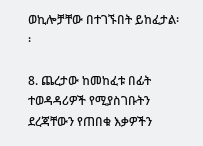ወኪሎቻቸው በተገኙበት ይከፈታል፡፡

8. ጨረታው ከመከፈቱ በፊት ተወዳዳሪዎች የሚያስገቡትን ደረጃቸውን የጠበቁ እቃዎችን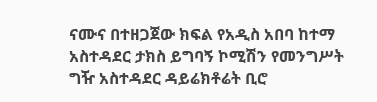ናሙና በተዘጋጀው ክፍል የአዲስ አበባ ከተማ አስተዳደር ታክስ ይግባኝ ኮሚሽን የመንግሥት ግዥ አስተዳደር ዳይሬክቶሬት ቢሮ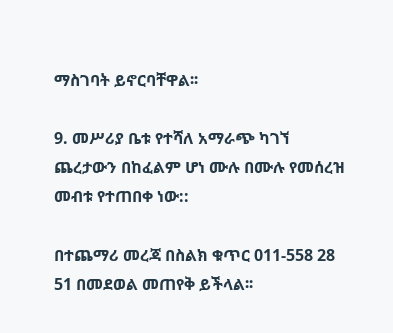ማስገባት ይኖርባቸዋል፡፡

9. መሥሪያ ቤቱ የተሻለ አማራጭ ካገኘ ጨረታውን በከፈልም ሆነ ሙሉ በሙሉ የመሰረዝ መብቱ የተጠበቀ ነው::

በተጨማሪ መረጃ በስልክ ቁጥር 011-558 28 51 በመደወል መጠየቅ ይችላል፡፡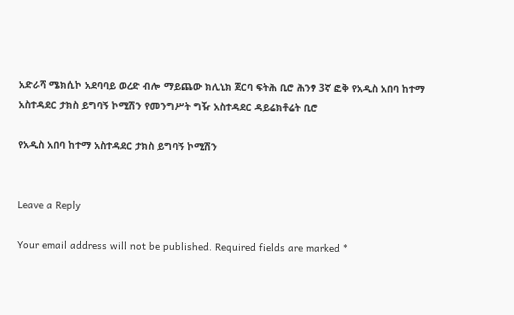አድራሻ ሜክሲኮ አደባባይ ወረድ ብሎ ማይጨው ክሊኒክ ጀርባ ፍትሕ ቢሮ ሕንፃ 3ኛ ፎቅ የአዲስ አበባ ከተማ አስተዳደር ታክስ ይግባኝ ኮሚሽን የመንግሥት ግዥ አስተዳደር ዳይሬክቶሬት ቢሮ

የአዲስ አበባ ከተማ አስተዳደር ታክስ ይግባኝ ኮሚሽን


Leave a Reply

Your email address will not be published. Required fields are marked *